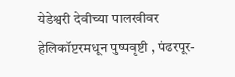येडेश्वरी देवीच्या पालखीवर हेलिकॉप्टरमधून पुष्पवृष्टी , पंढरपूर-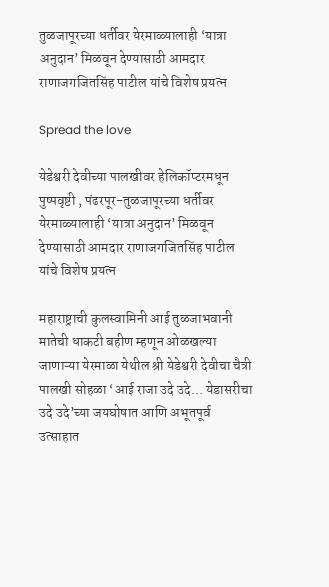तुळजापूरच्या धर्तीवर येरमाळ्यालाही ‘यात्रा अनुदान’ मिळवून देण्यासाठी आमदार राणाजगजितसिंह पाटील यांचे विशेष प्रयत्न

Spread the love

येडेश्वरी देवीच्या पालखीवर हेलिकॉप्टरमधून पुष्पवृष्टी , पंढरपूर-तुळजापूरच्या धर्तीवर येरमाळ्यालाही ‘यात्रा अनुदान’ मिळवून देण्यासाठी आमदार राणाजगजितसिंह पाटील यांचे विशेष प्रयत्न

महाराष्ट्राची कुलस्वामिनी आई तुळजाभवानी मातेची धाकटी बहीण म्हणून ओळखल्या जाणाऱ्या येरमाळा येथील श्री येडेश्वरी देवीचा चैत्री पालखी सोहळा ‘आई राजा उदे उदे… येडासरीचा उदे उदे’च्या जयघोषात आणि अभूतपूर्व उत्साहात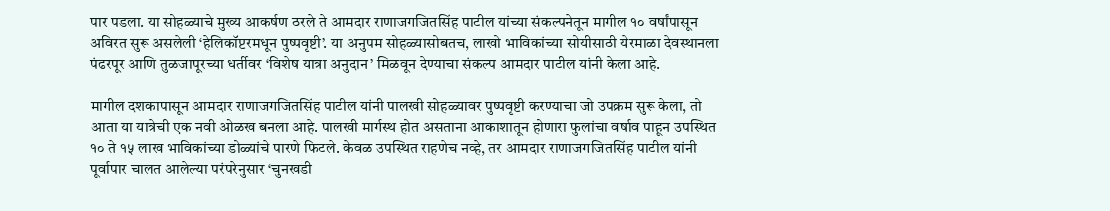पार पडला. या सोहळ्याचे मुख्य आकर्षण ठरले ते आमदार राणाजगजितसिंह पाटील यांच्या संकल्पनेतून मागील १० वर्षांपासून अविरत सुरू असलेली ‘हेलिकॉप्टरमधून पुष्पवृष्टी’. या अनुपम सोहळ्यासोबतच, लाखो भाविकांच्या सोयीसाठी येरमाळा देवस्थानला पंढरपूर आणि तुळजापूरच्या धर्तीवर ‘विशेष यात्रा अनुदान’ मिळवून देण्याचा संकल्प आमदार पाटील यांनी केला आहे.

मागील दशकापासून आमदार राणाजगजितसिंह पाटील यांनी पालखी सोहळ्यावर पुष्पवृष्टी करण्याचा जो उपक्रम सुरू केला, तो आता या यात्रेची एक नवी ओळख बनला आहे. पालखी मार्गस्थ होत असताना आकाशातून होणारा फुलांचा वर्षाव पाहून उपस्थित १० ते १५ लाख भाविकांच्या डोळ्यांचे पारणे फिटले. केवळ उपस्थित राहणेच नव्हे, तर आमदार राणाजगजितसिंह पाटील यांनी पूर्वापार चालत आलेल्या परंपरेनुसार ‘चुनखडी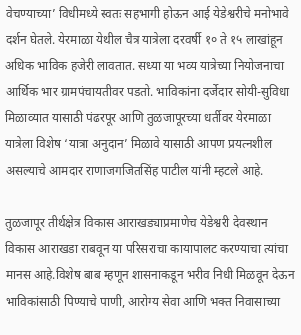वेचण्याच्या’ विधीमध्ये स्वतः सहभागी होऊन आई येडेश्वरीचे मनोभावे दर्शन घेतले. येरमाळा येथील चैत्र यात्रेला दरवर्षी १० ते १५ लाखांहून अधिक भाविक हजेरी लावतात. सध्या या भव्य यात्रेच्या नियोजनाचा आर्थिक भार ग्रामपंचायतीवर पडतो. भाविकांना दर्जेदार सोयी-सुविधा मिळाव्यात यासाठी पंढरपूर आणि तुळजापूरच्या धर्तीवर येरमाळा यात्रेला विशेष ‘यात्रा अनुदान’ मिळावे यासाठी आपण प्रयत्नशील असल्याचे आमदार राणाजगजितसिंह पाटील यांनी म्हटले आहे.

तुळजापूर तीर्थक्षेत्र विकास आराखड्याप्रमाणेच येडेश्वरी देवस्थान विकास आराखडा राबवून या परिसराचा कायापालट करण्याचा त्यांचा मानस आहे.विशेष बाब म्हणून शासनाकडून भरीव निधी मिळवून देऊन भाविकांसाठी पिण्याचे पाणी, आरोग्य सेवा आणि भक्त निवासाच्या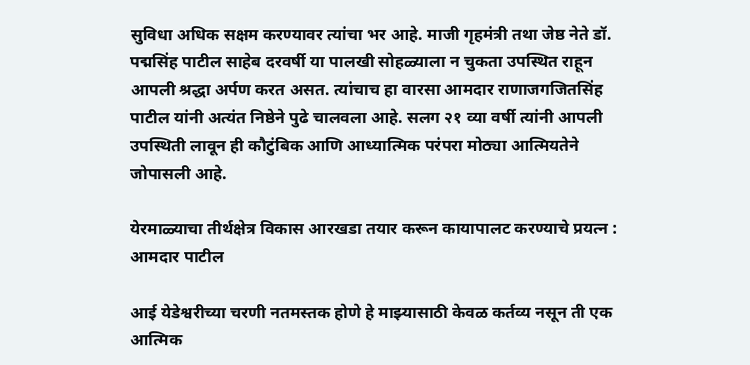सुविधा अधिक सक्षम करण्यावर त्यांचा भर आहे. माजी गृहमंत्री तथा जेष्ठ नेते डॉ. पद्मसिंह पाटील साहेब दरवर्षी या पालखी सोहळ्याला न चुकता उपस्थित राहून आपली श्रद्धा अर्पण करत असत. त्यांचाच हा वारसा आमदार राणाजगजितसिंह पाटील यांनी अत्यंत निष्ठेने पुढे चालवला आहे. सलग २१ व्या वर्षी त्यांनी आपली उपस्थिती लावून ही कौटुंबिक आणि आध्यात्मिक परंपरा मोठ्या आत्मियतेने जोपासली आहे.

येरमाळ्याचा तीर्थक्षेत्र विकास आरखडा तयार करून कायापालट करण्याचे प्रयत्न : आमदार पाटील

आई येडेश्वरीच्या चरणी नतमस्तक होणे हे माझ्यासाठी केवळ कर्तव्य नसून ती एक आत्मिक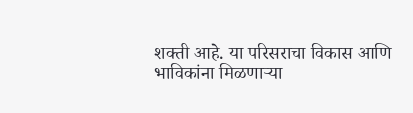शक्ती आहे. या परिसराचा विकास आणि भाविकांना मिळणाऱ्या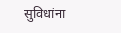सुविधांना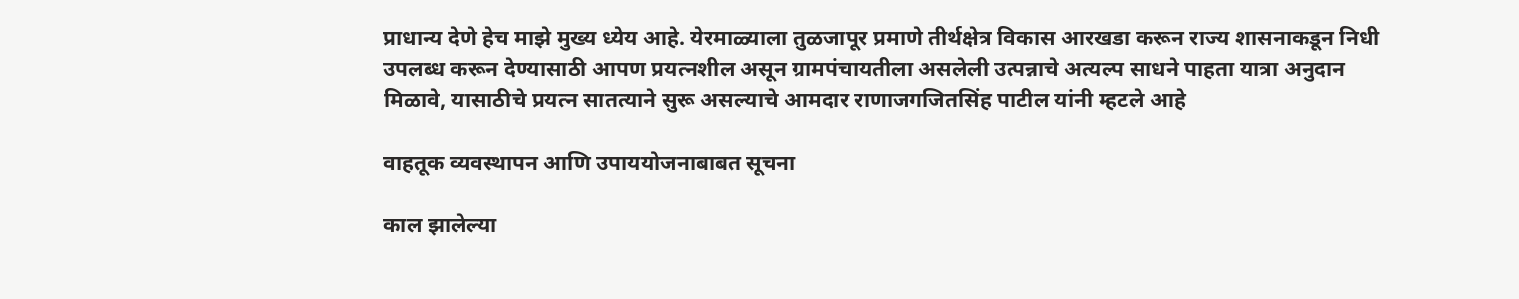प्राधान्य देणे हेच माझे मुख्य ध्येय आहे. येरमाळ्याला तुळजापूर प्रमाणे तीर्थक्षेत्र विकास आरखडा करून राज्य शासनाकडून निधी उपलब्ध करून देण्यासाठी आपण प्रयत्नशील असून ग्रामपंचायतीला असलेली उत्पन्नाचे अत्यल्प साधने पाहता यात्रा अनुदान मिळावे, यासाठीचे प्रयत्न सातत्याने सुरू असल्याचे आमदार राणाजगजितसिंह पाटील यांनी म्हटले आहे

वाहतूक व्यवस्थापन आणि उपाययोजनाबाबत सूचना

काल झालेल्या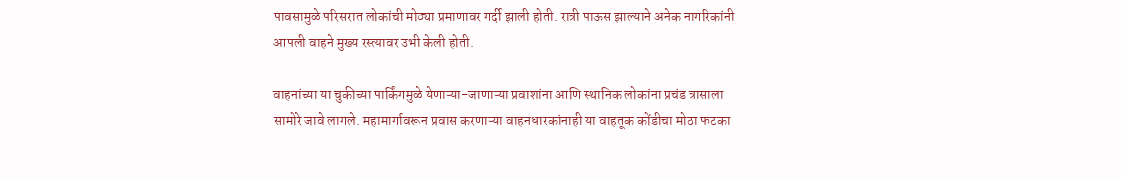पावसामुळे परिसरात लोकांची मोठ्या प्रमाणावर गर्दी झाली होती. रात्री पाऊस झाल्याने अनेक नागरिकांनी आपली वाहने मुख्य रस्त्यावर उभी केली होती.

वाहनांच्या या चुकीच्या पार्किंगमुळे येणाऱ्या-जाणाऱ्या प्रवाशांना आणि स्थानिक लोकांना प्रचंड त्रासाला सामोरे जावे लागले. महामार्गावरून प्रवास करणाऱ्या वाहनधारकांनाही या वाहतूक कोंडीचा मोठा फटका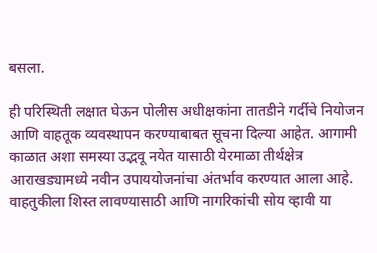बसला.

ही परिस्थिती लक्षात घेऊन पोलीस अधीक्षकांना तातडीने गर्दीचे नियोजन आणि वाहतूक व्यवस्थापन करण्याबाबत सूचना दिल्या आहेत. आगामी काळात अशा समस्या उद्भवू नयेत यासाठी येरमाळा तीर्थक्षेत्र आराखड्यामध्ये नवीन उपाययोजनांचा अंतर्भाव करण्यात आला आहे. वाहतुकीला शिस्त लावण्यासाठी आणि नागरिकांची सोय व्हावी या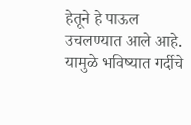हेतूने हे पाऊल उचलण्यात आले आहे. यामुळे भविष्यात गर्दीचे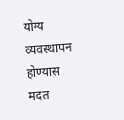योग्य व्यवस्थापन होण्यास मदत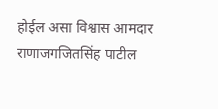होईल असा विश्वास आमदार राणाजगजितसिंह पाटील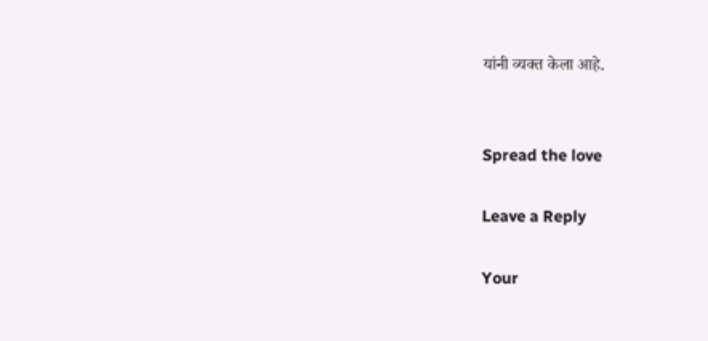यांनी व्यक्त केला आहे.


Spread the love

Leave a Reply

Your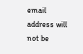email address will not be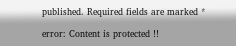published. Required fields are marked *

error: Content is protected !!